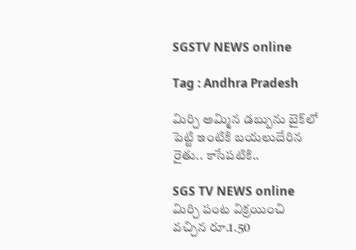SGSTV NEWS online

Tag : Andhra Pradesh

మిర్చి అమ్మిన డబ్బును బైక్‌లో పెట్టి ఇంటికి బయలుదేరిన రైతు.. కాసేపటికి..

SGS TV NEWS online
మిర్చి పంట విక్రయించి వచ్చిన రూ.1.50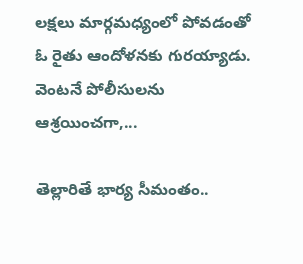లక్షలు మార్గమధ్యంలో పోవడంతో ఓ రైతు ఆందోళనకు గురయ్యాడు. వెంటనే పోలీసులను ఆశ్రయించగా,...

తెల్లారితే భార్య సీమంతం..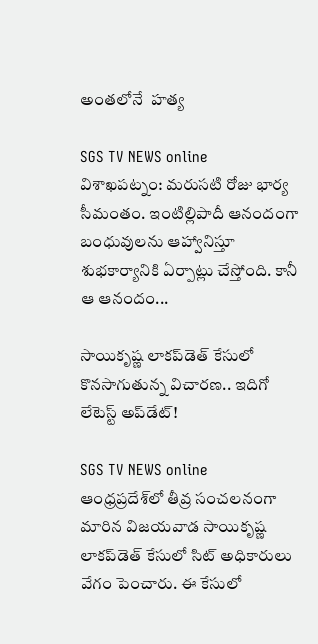అంతలోనే  హత్య

SGS TV NEWS online
విశాఖపట్నం: మరుసటి రోజు భార్య సీమంతం. ఇంటిల్లిపాదీ ఆనందంగా బంధువులను ఆహ్వానిస్తూ శుభకార్యానికి ఏర్పాట్లు చేస్తోంది. కానీ ఆ ఆనందం...

సాయికృష్ణ లాకప్‌డెత్‌ కేసులో కొనసాగుతున్న విచారణ.. ఇదిగో లేటెస్ట్ అప్‌డేట్!

SGS TV NEWS online
ఆంధ్రప్రదేశ్‌లో తీవ్ర సంచలనంగా మారిన విజయవాడ సాయికృష్ణ లాకప్‌డెత్ కేసులో సిట్‌ అధికారులు వేగం పెంచారు. ఈ కేసులో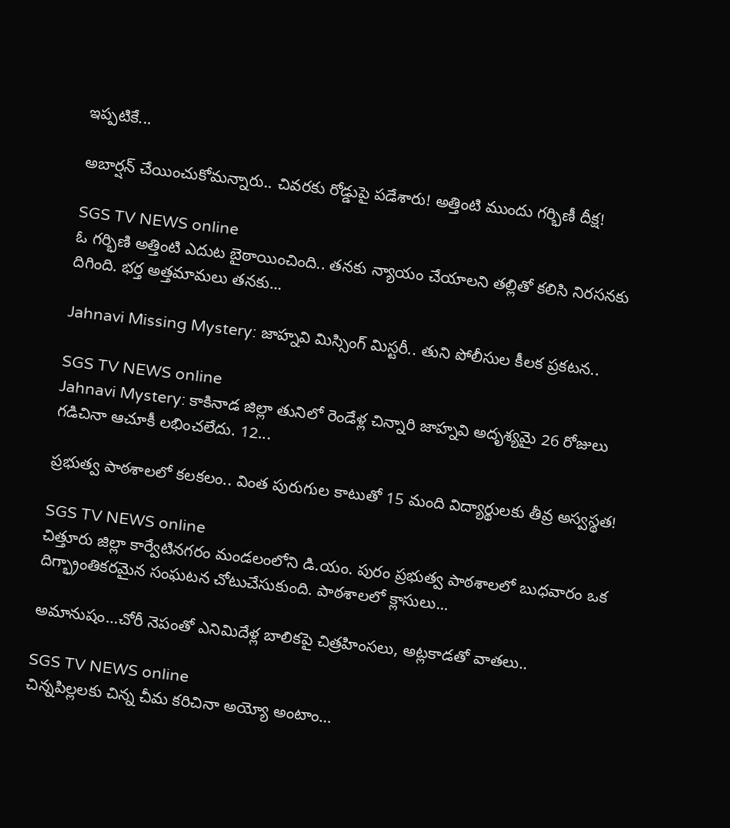ఇప్పటికే...

అబార్షన్ చేయించుకోమన్నారు.. చివరకు రోడ్డుపై పడేశారు! అత్తింటి ముందు గర్భిణీ దీక్ష!

SGS TV NEWS online
ఓ గర్భిణి అత్తింటి ఎదుట బైఠాయించింది.. తనకు న్యాయం చేయాలని తల్లితో కలిసి నిరసనకు దిగింది. భర్త అత్తమామలు తనకు...

Jahnavi Missing Mystery: జాహ్నవి మిస్సింగ్ మిస్టరీ.. తుని పోలీసుల కీలక ప్రకటన..

SGS TV NEWS online
Jahnavi Mystery: కాకినాడ జిల్లా తునిలో రెండేళ్ల చిన్నారి జాహ్నవి అదృశ్యమై 26 రోజులు గడిచినా ఆచూకీ లభించలేదు. 12...

ప్రభుత్వ పాఠశాలలో కలకలం.. వింత పురుగుల కాటుతో 15 మంది విద్యార్థులకు తీవ్ర అస్వస్థత!

SGS TV NEWS online
చిత్తూరు జిల్లా కార్వేటినగరం మండలంలోని డి.యం. పురం ప్రభుత్వ పాఠశాలలో బుధవారం ఒక దిగ్భ్రాంతికరమైన సంఘటన చోటుచేసుకుంది. పాఠశాలలో క్లాసులు...

అమానుషం…చోరీ నెపంతో ఎనిమిదేళ్ల బాలికపై చిత్రహింసలు, అట్లకాడతో వాతలు..

SGS TV NEWS online
చిన్నపిల్లలకు చిన్న చీమ కరిచినా అయ్యో అంటాం…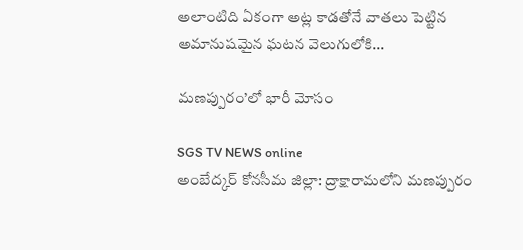అలాంటిది ఏకంగా అట్ల కాడతోనే వాతలు పెట్టిన అమానుషమైన ఘటన వెలుగులోకి...

మణప్పురం’లో భారీ మోసం

SGS TV NEWS online
అంబేద్కర్ కోనసీమ జిల్లా: ద్రాక్షారామలోని మణప్పురం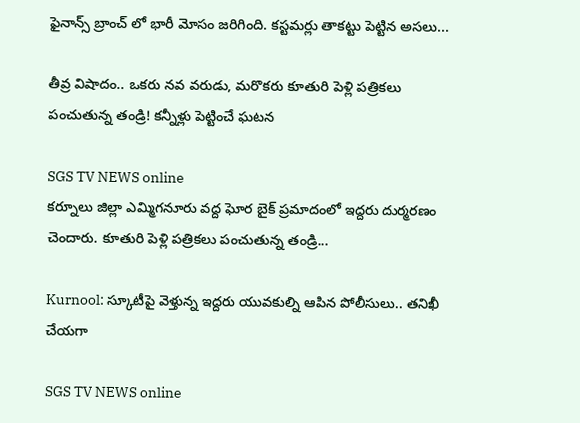ఫైనాన్స్ బ్రాంచ్ లో భారీ మోసం జరిగింది. కస్టమర్లు తాకట్టు పెట్టిన అసలు...

తీవ్ర విషాదం.. ఒకరు నవ వరుడు, మరొకరు కూతురి పెళ్లి పత్రికలు పంచుతున్న తండ్రి! కన్నీళ్లు పెట్టించే ఘటన

SGS TV NEWS online
కర్నూలు జిల్లా ఎమ్మిగనూరు వద్ద ఘోర బైక్ ప్రమాదంలో ఇద్దరు దుర్మరణం చెందారు. కూతురి పెళ్లి పత్రికలు పంచుతున్న తండ్రి...

Kurnool: స్కూటీపై వెళ్తున్న ఇద్దరు యువకుల్ని ఆపిన పోలీసులు.. తనిఖీ చేయగా

SGS TV NEWS online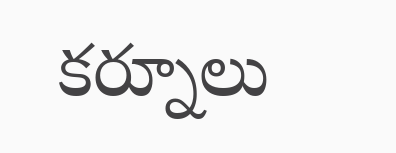కర్నూలు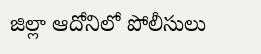జిల్లా ఆదోనిలో పోలీసులు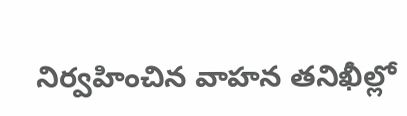నిర్వహించిన వాహన తనిఖీల్లో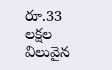రూ.33 లక్షల విలువైన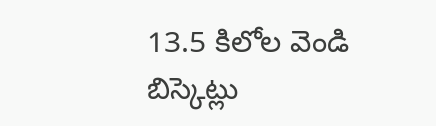13.5 కిలోల వెండి బిస్కెట్లు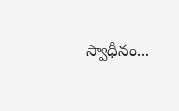స్వాధీనం...